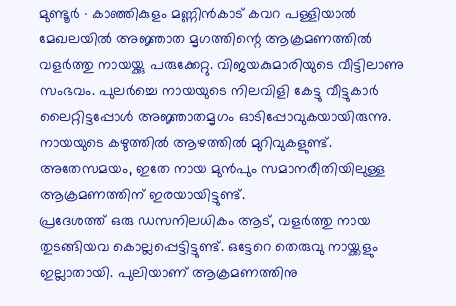മുണ്ടൂർ ∙ കാഞ്ഞികുളം മണ്ണിൻകാട് കവറ പള്ളിയാൽ മേഖലയിൽ അജ്ഞാത മൃഗത്തിന്റെ ആക്രമണത്തിൽ വളർത്തു നായയ്ക്കു പരുക്കേറ്റു. വിജയകുമാരിയുടെ വീട്ടിലാണു സംഭവം. പുലർച്ചെ നായയുടെ നിലവിളി കേട്ടു വീട്ടുകാർ ലൈറ്റിട്ടപ്പോൾ അജ്ഞാതമൃഗം ഓടിപ്പോവുകയായിരുന്നു. നായയുടെ കഴുത്തിൽ ആഴത്തിൽ മുറിവുകളുണ്ട്. അതേസമയം, ഇതേ നായ മുൻപും സമാനരീതിയിലുള്ള ആക്രമണത്തിന് ഇരയായിട്ടുണ്ട്.
പ്രദേശത്ത് ഒരു ഡസനിലധികം ആട്, വളർത്തു നായ തുടങ്ങിയവ കൊല്ലപ്പെട്ടിട്ടുണ്ട്. ഒട്ടേറെ തെരുവു നായ്ക്കളും ഇല്ലാതായി. പുലിയാണ് ആക്രമണത്തിനു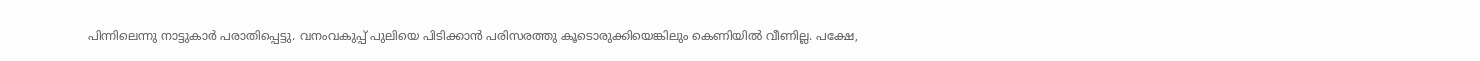പിന്നിലെന്നു നാട്ടുകാർ പരാതിപ്പെട്ടു. വനംവകുപ്പ് പുലിയെ പിടിക്കാൻ പരിസരത്തു കൂടൊരുക്കിയെങ്കിലും കെണിയിൽ വീണില്ല. പക്ഷേ,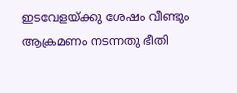ഇടവേളയ്ക്കു ശേഷം വീണ്ടും ആക്രമണം നടന്നതു ഭീതി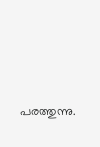പരത്തുന്നു.